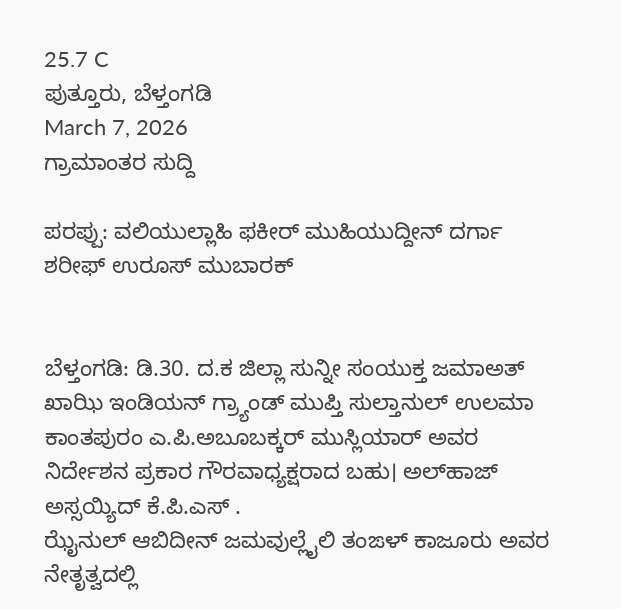25.7 C
ಪುತ್ತೂರು, ಬೆಳ್ತಂಗಡಿ
March 7, 2026
ಗ್ರಾಮಾಂತರ ಸುದ್ದಿ

ಪರಪ್ಪು: ವಲಿಯುಲ್ಲಾಹಿ ಫಕೀರ್ ಮುಹಿಯುದ್ದೀನ್ ದರ್ಗಾ ಶರೀಫ್ ಉರೂಸ್ ಮುಬಾರಕ್


ಬೆಳ್ತಂಗಡಿ: ಡಿ.30. ದ.ಕ ಜಿಲ್ಲಾ ಸುನ್ನೀ ಸಂಯುಕ್ತ ಜಮಾಅತ್ ಖಾಝಿ ಇಂಡಿಯನ್ ಗ್ರ್ಯಾಂಡ್ ಮುಪ್ತಿ ಸುಲ್ತಾನುಲ್ ಉಲಮಾ ಕಾಂತಪುರಂ ಎ.ಪಿ.ಅಬೂಬಕ್ಕರ್ ಮುಸ್ಲಿಯಾ‌ರ್ ಅವರ ನಿರ್ದೇಶನ ಪ್ರಕಾರ ಗೌರವಾಧ್ಯಕ್ಷರಾದ ಬಹು। ಅಲ್‌ಹಾಜ್ ಅಸ್ಸಯ್ಯಿದ್ ಕೆ.ಪಿ.ಎಸ್ .
ಝೈನುಲ್ ಆಬಿದೀನ್ ಜಮವುಲ್ಲೈಲಿ ತಂಙಳ್ ಕಾಜೂರು ಅವರ ನೇತೃತ್ವದಲ್ಲಿ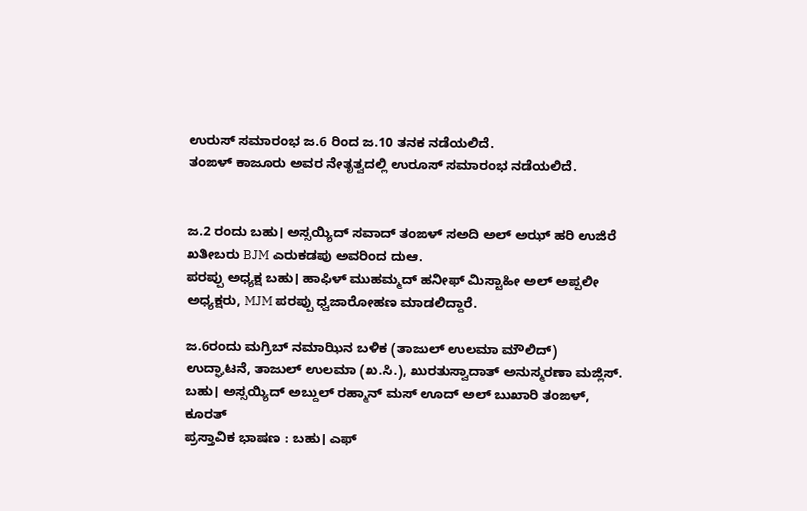ಉರುಸ್ ಸಮಾರಂಭ ಜ.6 ರಿಂದ ಜ.10 ತನಕ ನಡೆಯಲಿದೆ.
ತಂಙಳ್ ಕಾಜೂರು ಅವರ ನೇತೃತ್ವದಲ್ಲಿ ಉರೂಸ್ ಸಮಾರಂಭ ನಡೆಯಲಿದೆ.


ಜ.2 ರಂದು ಬಹು। ಅಸ್ಸಯ್ಯಿದ್ ಸವಾದ್ ತಂಙಳ್ ಸಅದಿ ಅಲ್ ಅಝ್ ಹರಿ ಉಜಿರೆ ಖತೀಬರು BJM ಎರುಕಡಪು ಅವರಿಂದ ದುಆ.
ಪರಪ್ಪು ಅಧ್ಯಕ್ಷ ಬಹು। ಹಾಫಿಳ್ ಮುಹಮ್ಮದ್ ಹನೀಫ್ ಮಿಸ್ಟಾಹೀ ಅಲ್ ಅಪ್ಪಲೀ ಅಧ್ಯಕ್ಷರು, MJM ಪರಪ್ಪು ಧ್ವಜಾರೋಹಣ ಮಾಡಲಿದ್ದಾರೆ.

ಜ.6ರಂದು ಮಗ್ರಿಬ್ ನಮಾಝಿನ ಬಳಿಕ (ತಾಜುಲ್ ಉಲಮಾ ಮೌಲಿದ್)
ಉದ್ಘಾಟನೆ, ತಾಜುಲ್ ಉಲಮಾ (ಖ.ಸಿ.), ಖುರತುಸ್ವಾದಾತ್ ಅನುಸ್ಮರಣಾ ಮಜ್ಲಿಸ್.
ಬಹು। ಅಸ್ಸಯ್ಯಿದ್ ಅಬ್ದುಲ್ ರಹ್ಮಾನ್ ಮಸ್ ಊದ್ ಅಲ್ ಬುಖಾರಿ ತಂಙಳ್, ಕೂರತ್
ಪ್ರಸ್ತಾವಿಕ ಭಾಷಣ : ಬಹು। ಎಫ್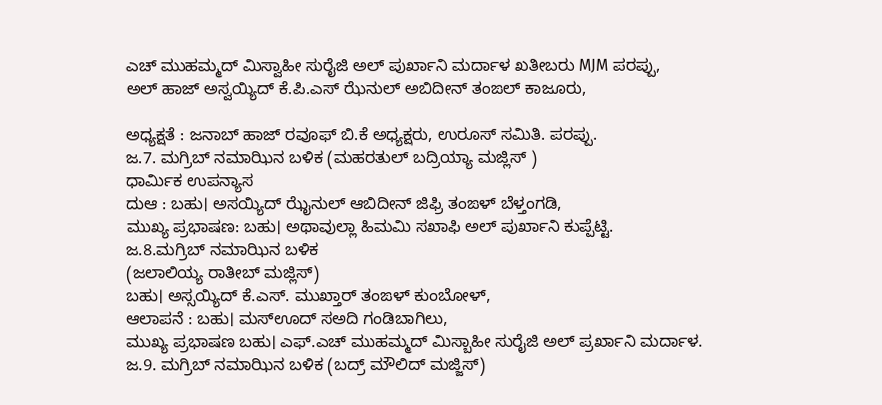ಎಚ್ ಮುಹಮ್ಮದ್ ಮಿಸ್ವಾಹೀ ಸುರೈಜಿ ಅಲ್ ಪುರ್ಖಾನಿ ಮರ್ದಾಳ ಖತೀಬರು MJM ಪರಪ್ಪು,
ಅಲ್ ಹಾಜ್ ಅಸ್ವಯ್ಯಿದ್ ಕೆ.ಪಿ.ಎಸ್ ಝೆನುಲ್ ಅಬಿದೀನ್ ತಂಙಲ್ ಕಾಜೂರು,

ಅಧ್ಯಕ್ಷತೆ : ಜನಾಬ್ ಹಾಜ್ ರವೂಫ್ ಬಿ.ಕೆ ಅಧ್ಯಕ್ಷರು, ಉರೂಸ್ ಸಮಿತಿ. ಪರಪ್ಪು.
ಜ.7. ಮಗ್ರಿಬ್ ನಮಾಝಿನ ಬಳಿಕ (ಮಹರತುಲ್ ಬದ್ರಿಯ್ಯಾ ಮಜ್ಲಿಸ್ )
ಧಾರ್ಮಿಕ ಉಪನ್ಯಾಸ
ದುಆ : ಬಹು। ಅಸಯ್ಯಿದ್ ಝೈನುಲ್ ಆಬಿದೀನ್ ಜಿಫ್ರಿ ತಂಙಳ್ ಬೆಳ್ತಂಗಡಿ,
ಮುಖ್ಯ ಪ್ರಭಾಷಣ: ಬಹು। ಅಥಾವುಲ್ಲಾ ಹಿಮಮಿ ಸಖಾಫಿ ಅಲ್ ಪುರ್ಖಾನಿ ಕುಪ್ಪೆಟ್ಟಿ.
ಜ.8.ಮಗ್ರಿಬ್ ನಮಾಝಿನ ಬಳಿಕ
(ಜಲಾಲಿಯ್ಯ ರಾತೀಬ್ ಮಜ್ಲಿಸ್)
ಬಹು। ಅಸ್ಸಯ್ಯಿದ್ ಕೆ.ಎಸ್. ಮುಖ್ತಾರ್ ತಂಙಳ್ ಕುಂಬೋಳ್,
ಆಲಾಪನೆ : ಬಹು। ಮಸ್‌ಊದ್ ಸಅದಿ ಗಂಡಿಬಾಗಿಲು,
ಮುಖ್ಯ ಪ್ರಭಾಷಣ ಬಹು। ಎಫ್.ಎಚ್ ಮುಹಮ್ಮದ್ ಮಿಸ್ಬಾಹೀ ಸುರೈಜಿ ಅಲ್ ಪ್ರರ್ಖಾನಿ ಮರ್ದಾಳ.
ಜ.9. ಮಗ್ರಿಬ್ ನಮಾಝಿನ ಬಳಿಕ (ಬದ್ರ್ ಮೌಲಿದ್ ಮಜ್ಜಿಸ್)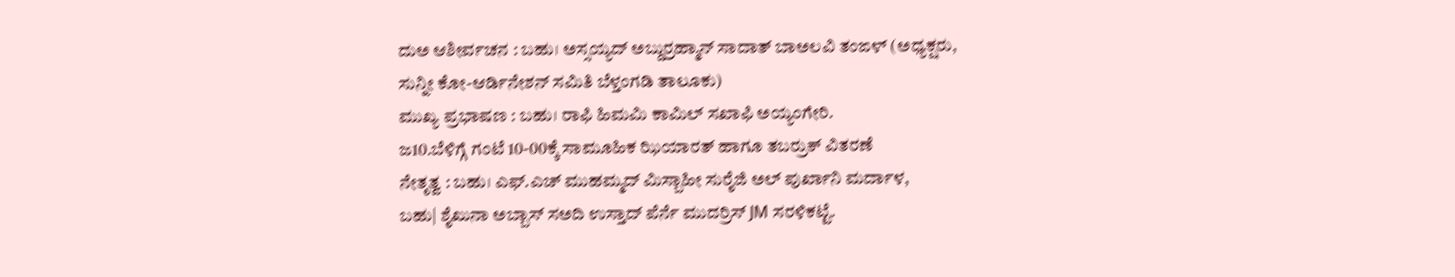ದುಅ ಆಶೀರ್ವಚನ : ಬಹು। ಅಸ್ಸಯ್ಯದ್ ಅಬ್ದುರ್ರಹ್ಮಾನ್ ಸಾದಾತ್ ಬಾಅಲವಿ ತಂಙಳ್ (ಅಧ್ಯಕ್ಷರು, ಸುನ್ನೀ ಕೋ-ಆರ್ಡಿನೇಶನ್ ಸಮಿತಿ ಬೆಳ್ತಂಗಡಿ ತಾಲೂಕು)
ಮುಖ್ಯ ಪ್ರಭಾಷಣ : ಬಹು। ರಾಫಿ ಹಿಮಮಿ ಕಾಮಿಲ್ ಸಖಾಫಿ ಅಯ್ಯಂಗೇರಿ.
ಜ‌10.ಬೆಳಿಗ್ಗೆ ಗಂಟೆ 10-00ಕ್ಕೆ ಸಾಮೂಹಿಕ ಝಿಯಾರತ್ ಹಾಗೂ ತಬರ್ರುಕ್ ವಿತರಣೆ
ನೇತೃತ್ವ : ಬಹು। ಎಫ್.ಎಚ್ ಮುಹಮ್ಮದ್ ಮಿಸ್ಬಾಹೀ ಸುರೈಜಿ ಅಲ್ ಪುರ್ಖಾನಿ ಮರ್ದಾಳ,
ಬಹು| ಶೈಖುನಾ ಅಬ್ಬಾಸ್ ಸಅದಿ ಉಸ್ತಾದ್ ಪೆರ್ನೆ ಮುದರ್ರಿಸ್ JM ಸರಳಿಕಟ್ಟೆ.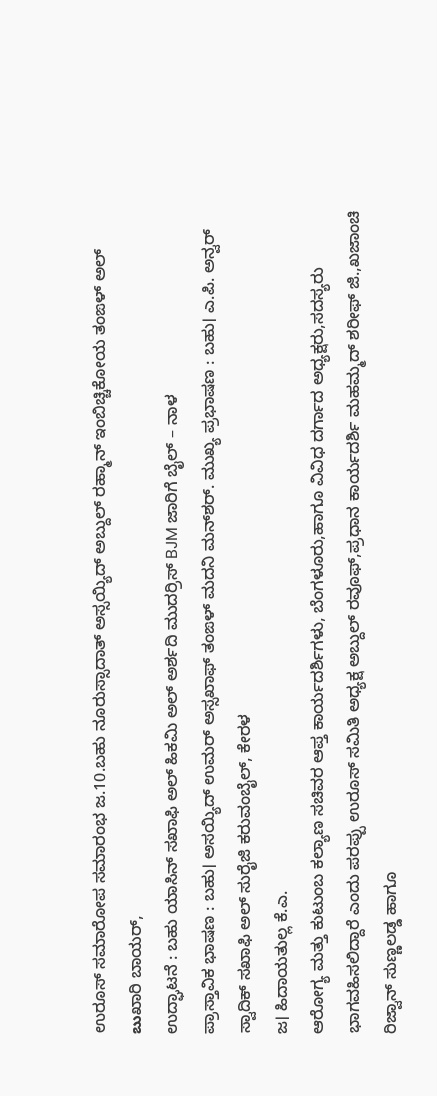ಉರೂಸ್ ಸಮಾರೋಪ ಸಮಾರಂಭ ಜ.10.ಬಹು ನೂರುಸ್ಸಾದಾತ್ ಅಸ್ಸಯ್ಯಿದ್ ಅಬ್ದುಲ್ ರಹ್ಮಾನ್ ಇಂಬಿಚ್ಚಿಕೋಯ ತಂಙಳ್ ಅಲ್ బుಖಾರಿ ಬಾಯರ್,
ಉದ್ಘಾಟನೆ : ಬಹು ಯಾಸಿನ್ ಸಖಾಫಿ ಅಲ್ ಹಿಕಮಿ ಅಲ್ ಅರ್ಶದಿ ಮುದರ್ರಿಸ್ BJM ಜಾರಿಗೆ ಬೈಲ್ – ನಾಳ
ಪ್ರಾಸ್ತಾವಿಕ ಭಾಷಣ : ಬಹು। ಅಸಯ್ಯಿದ್ ಉಮರ್ ಅಸ್ಸಖಾಫ್ ತಂಙಳ್ ಮದನಿ ಮನ್‌ಶರ್. ಮುಖ್ಯ ಪ್ರಭಾಷಣ : ಬಹು। ಎ.ಪಿ. ಅನ್ವರ್ ಸ್ವಾದಿಕ್ ಸಖಾಫಿ ಅಲ್ ಸುರೈಜಿ ಕರುವಂಬೈಲ್, ಕೇರಳ
ಜ। ಹಿದಾಯತುಲ್ಲ ಕೆ.ಎ.
ಆರೋಗ್ಯ ಮತ್ತು ಕುಟುಂಬ ಕಲ್ಯಾಣ ಸಚಿವರ ಆಪ್ತ ಕಾರ್ಯದರ್ಶಿಗಳು, ಬೆಂಗಳೂರು,ಹಾಗೂ ವಿವಿಧ ದರ್ಗಾದ ಅಧ್ಯಕ್ಷರು,ಸದಸ್ಯರು ಭಾಗವಹಿಸಲಿದ್ದಾರೆ ಎಂದು ಪರಪ್ಪು ಉರೂಸ್ ಸಮಿತಿ ಅಧ್ಯಕ್ಷ ಅಬ್ದುಲ್ ರವೂಫ್,ಪ್ರಧಾನ ಕಾರ್ಯದರ್ಶಿ ಮಹಮ್ಮದ್ ಶರೀಫ್ ಜಿ.,ಖಜಾಂಚಿ ರಿಜ್ವಾನ್ ಸುಣ್ಣಲಡ್ಡ ಹಾಗೂ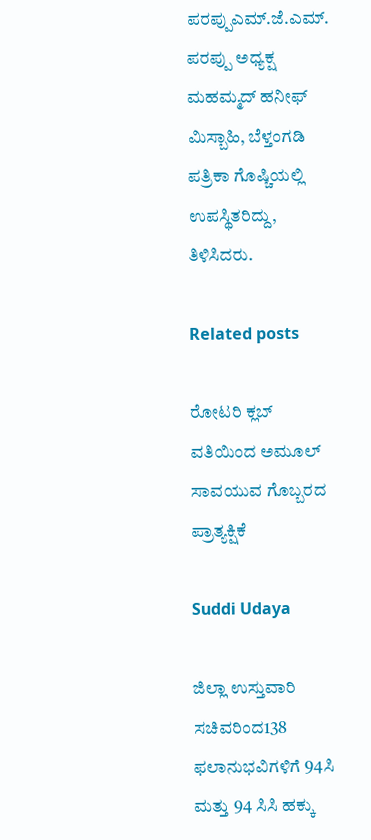ಪರಪ್ಪುಎಮ್.ಜೆ.ಎಮ್. ಪರಪ್ಪು ಅಧ್ಯಕ್ಷ ಮಹಮ್ಮದ್ ಹನೀಫ್ ಮಿಸ್ಬಾಹಿ, ಬೆಳ್ತಂಗಡಿ
ಪತ್ರಿಕಾ ಗೊಷ್ಚಿಯಲ್ಲಿ ಉಪಸ್ಥಿತರಿದ್ದು, ತಿಳಿಸಿದರು.

Related posts

ರೋಟರಿ ಕ್ಲಬ್ ವತಿಯಿಂದ ಅಮೂಲ್ ಸಾವಯುವ ಗೊಬ್ಬರದ ಪ್ರಾತ್ಯಕ್ಷಿಕೆ

Suddi Udaya

ಜಿಲ್ಲಾ ಉಸ್ತುವಾರಿ ಸಚಿವರಿಂದ138 ಫಲಾನುಭವಿಗಳಿಗೆ 94ಸಿ ಮತ್ತು ‌94 ಸಿಸಿ ಹಕ್ಕು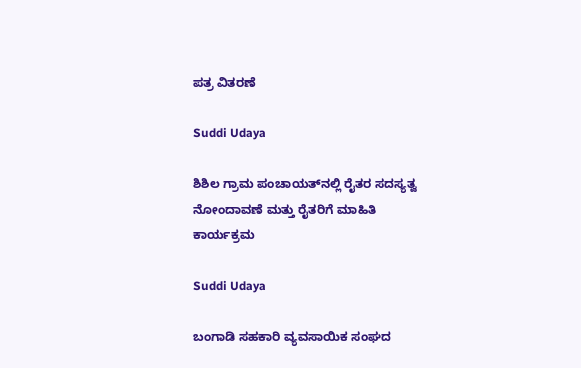ಪತ್ರ ವಿತರಣೆ

Suddi Udaya

ಶಿಶಿಲ ಗ್ರಾಮ ಪಂಚಾಯತ್‌ನಲ್ಲಿ ರೈತರ ಸದಸ್ಯತ್ವ ನೋಂದಾವಣೆ ಮತ್ತು ರೈತರಿಗೆ ಮಾಹಿತಿ ಕಾರ್ಯಕ್ರಮ

Suddi Udaya

ಬಂಗಾಡಿ ಸಹಕಾರಿ ವ್ಯವಸಾಯಿಕ ಸಂಘದ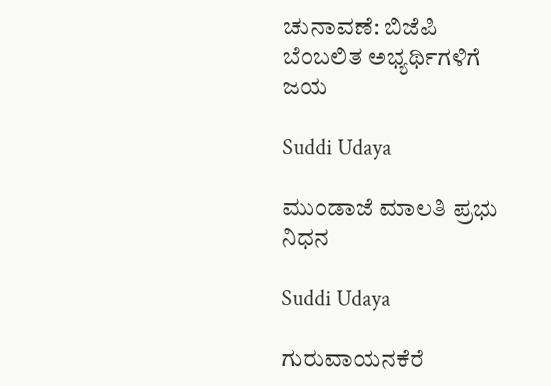ಚುನಾವಣೆ: ಬಿಜೆಪಿ ಬೆಂಬಲಿತ ಅಭ್ಯರ್ಥಿಗಳಿಗೆ ಜಯ

Suddi Udaya

ಮುಂಡಾಜೆ ಮಾಲತಿ ಪ್ರಭು ನಿಧನ

Suddi Udaya

ಗುರುವಾಯನಕೆರೆ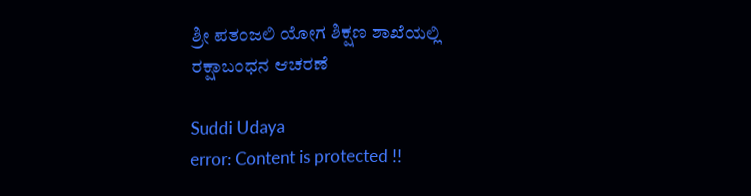ಶ್ರೀ ಪತಂಜಲಿ ಯೋಗ ಶಿಕ್ಷಣ ಶಾಖೆಯಲ್ಲಿ ರಕ್ಷಾಬಂಧನ ಆಚರಣೆ

Suddi Udaya
error: Content is protected !!